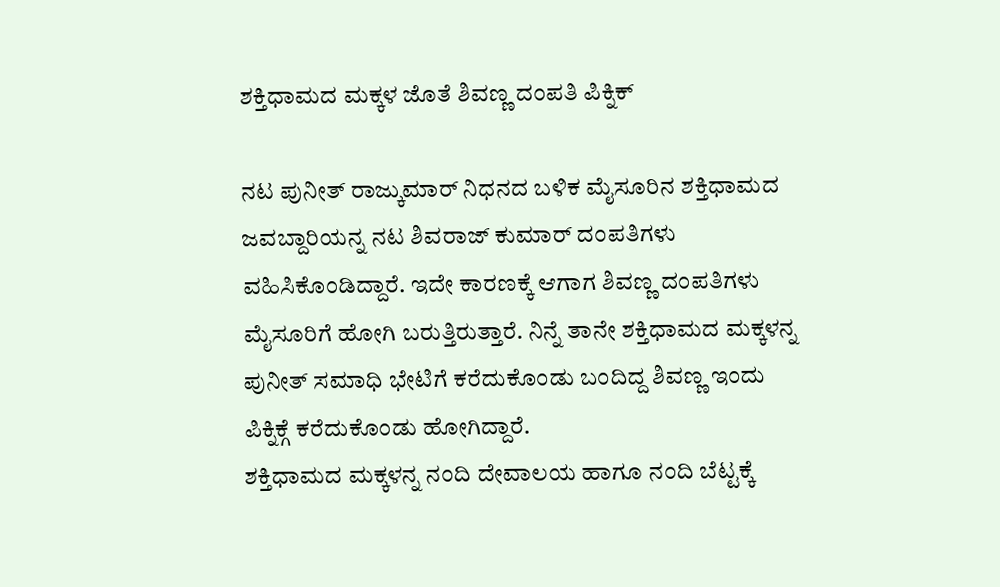ಶಕ್ತಿಧಾಮದ ಮಕ್ಕಳ ಜೊತೆ ಶಿವಣ್ಣ ದಂಪತಿ ಪಿಕ್ನಿಕ್

ನಟ ಪುನೀತ್ ರಾಜ್ಕುಮಾರ್ ನಿಧನದ ಬಳಿಕ ಮೈಸೂರಿನ ಶಕ್ತಿಧಾಮದ ಜವಬ್ದಾರಿಯನ್ನ ನಟ ಶಿವರಾಜ್ ಕುಮಾರ್ ದಂಪತಿಗಳು ವಹಿಸಿಕೊಂಡಿದ್ದಾರೆ. ಇದೇ ಕಾರಣಕ್ಕೆ ಆಗಾಗ ಶಿವಣ್ಣ ದಂಪತಿಗಳು ಮೈಸೂರಿಗೆ ಹೋಗಿ ಬರುತ್ತಿರುತ್ತಾರೆ. ನಿನ್ನೆ ತಾನೇ ಶಕ್ತಿಧಾಮದ ಮಕ್ಕಳನ್ನ ಪುನೀತ್ ಸಮಾಧಿ ಭೇಟಿಗೆ ಕರೆದುಕೊಂಡು ಬಂದಿದ್ದ ಶಿವಣ್ಣ ಇಂದು ಪಿಕ್ನಿಕ್ಗೆ ಕರೆದುಕೊಂಡು ಹೋಗಿದ್ದಾರೆ.
ಶಕ್ತಿಧಾಮದ ಮಕ್ಕಳನ್ನ ನಂದಿ ದೇವಾಲಯ ಹಾಗೂ ನಂದಿ ಬೆಟ್ಟಕ್ಕೆ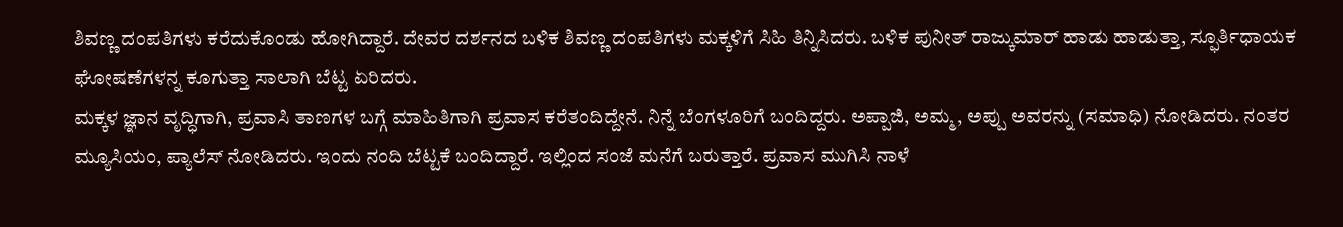ಶಿವಣ್ಣ ದಂಪತಿಗಳು ಕರೆದುಕೊಂಡು ಹೋಗಿದ್ದಾರೆ. ದೇವರ ದರ್ಶನದ ಬಳಿಕ ಶಿವಣ್ಣ ದಂಪತಿಗಳು ಮಕ್ಕಳಿಗೆ ಸಿಹಿ ತಿನ್ನಿಸಿದರು. ಬಳಿಕ ಪುನೀತ್ ರಾಜ್ಕುಮಾರ್ ಹಾಡು ಹಾಡುತ್ತಾ, ಸ್ಫೂರ್ತಿಧಾಯಕ ಘೋಷಣೆಗಳನ್ನ ಕೂಗುತ್ತಾ ಸಾಲಾಗಿ ಬೆಟ್ಟ ಏರಿದರು.
ಮಕ್ಕಳ ಜ್ಞಾನ ವೃದ್ಧಿಗಾಗಿ, ಪ್ರವಾಸಿ ತಾಣಗಳ ಬಗ್ಗೆ ಮಾಹಿತಿಗಾಗಿ ಪ್ರವಾಸ ಕರೆತಂದಿದ್ದೇನೆ. ನಿನ್ನೆ ಬೆಂಗಳೂರಿಗೆ ಬಂದಿದ್ದರು. ಅಪ್ಪಾಜಿ, ಅಮ್ಮ, ಅಪ್ಪು ಅವರನ್ನು (ಸಮಾಧಿ) ನೋಡಿದರು. ನಂತರ ಮ್ಯೂಸಿಯಂ, ಪ್ಯಾಲೆಸ್ ನೋಡಿದರು. ಇಂದು ನಂದಿ ಬೆಟ್ಟಕೆ ಬಂದಿದ್ದಾರೆ. ಇಲ್ಲಿಂದ ಸಂಜೆ ಮನೆಗೆ ಬರುತ್ತಾರೆ. ಪ್ರವಾಸ ಮುಗಿಸಿ ನಾಳೆ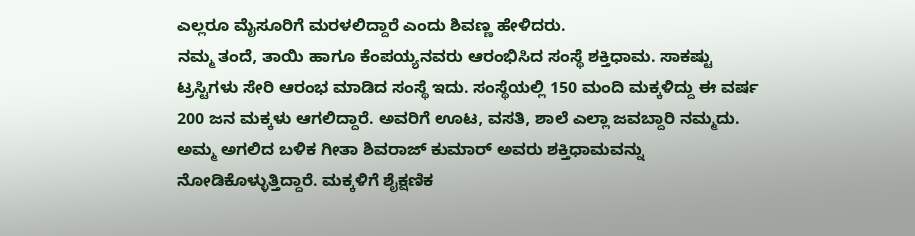ಎಲ್ಲರೂ ಮೈಸೂರಿಗೆ ಮರಳಲಿದ್ದಾರೆ ಎಂದು ಶಿವಣ್ಣ ಹೇಳಿದರು.
ನಮ್ಮ ತಂದೆ, ತಾಯಿ ಹಾಗೂ ಕೆಂಪಯ್ಯನವರು ಆರಂಭಿಸಿದ ಸಂಸ್ಥೆ ಶಕ್ತಿಧಾಮ. ಸಾಕಷ್ಟು ಟ್ರಸ್ಟಿಗಳು ಸೇರಿ ಆರಂಭ ಮಾಡಿದ ಸಂಸ್ಥೆ ಇದು. ಸಂಸ್ಥೆಯಲ್ಲಿ 150 ಮಂದಿ ಮಕ್ಕಳಿದ್ದು ಈ ವರ್ಷ 200 ಜನ ಮಕ್ಕಳು ಆಗಲಿದ್ದಾರೆ. ಅವರಿಗೆ ಊಟ, ವಸತಿ, ಶಾಲೆ ಎಲ್ಲಾ ಜವಬ್ದಾರಿ ನಮ್ಮದು. ಅಮ್ಮ ಅಗಲಿದ ಬಳಿಕ ಗೀತಾ ಶಿವರಾಜ್ ಕುಮಾರ್ ಅವರು ಶಕ್ತಿಧಾಮವನ್ನು ನೋಡಿಕೊಳ್ಳುತ್ತಿದ್ದಾರೆ. ಮಕ್ಕಳಿಗೆ ಶೈಕ್ಷಣಿಕ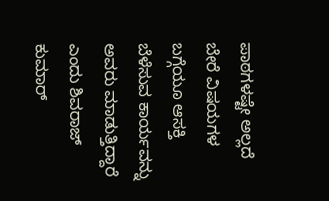ಪಾಠಗಳಷ್ಟೇ ಅಲ್ಲದೆ ಬೇರೆ ವಿಷಯಗಳ ಬಗ್ಗೆಯೂ ಆಸಕ್ತಿ ಬೆಳೆಸುವ ಕಾರ್ಯವನ್ನು ಅವರು ಮಾಡುತ್ತಿದ್ದಾರೆ ಎಂದು ಶಿವರಾಜ್ ಕುಮಾರ್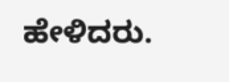ಹೇಳಿದರು.